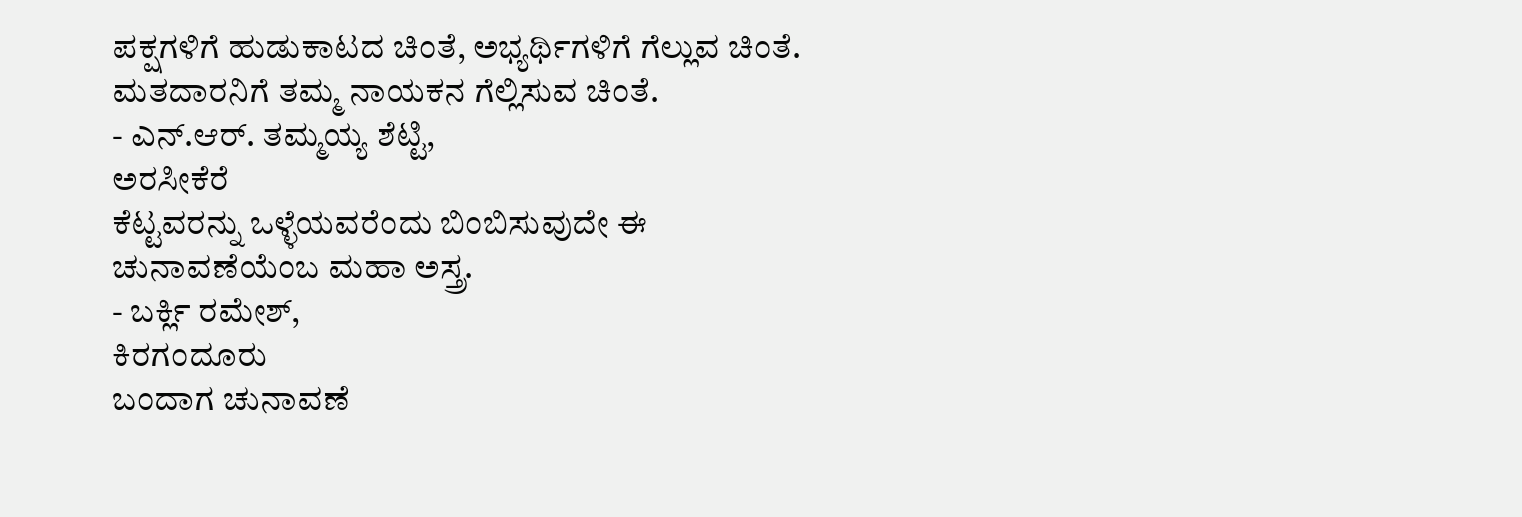ಪಕ್ಷಗಳಿಗೆ ಹುಡುಕಾಟದ ಚಿಂತೆ, ಅಭ್ಯರ್ಥಿಗಳಿಗೆ ಗೆಲ್ಲುವ ಚಿಂತೆ. ಮತದಾರನಿಗೆ ತಮ್ಮ ನಾಯಕನ ಗೆಲ್ಲಿಸುವ ಚಿಂತೆ.
- ಎನ್.ಆರ್. ತಮ್ಮಯ್ಯ ಶೆಟ್ಟಿ,
ಅರಸೀಕೆರೆ
ಕೆಟ್ಟವರನ್ನು ಒಳ್ಳೆಯವರೆಂದು ಬಿಂಬಿಸುವುದೇ ಈ ಚುನಾವಣೆಯೆಂಬ ಮಹಾ ಅಸ್ತ್ರ.
- ಬರ್ಕ್ಲಿ ರಮೇಶ್,
ಕಿರಗಂದೂರು
ಬಂದಾಗ ಚುನಾವಣೆ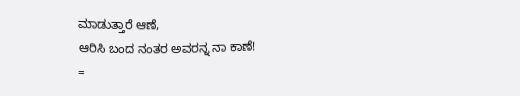ಮಾಡುತ್ತಾರೆ ಆಣೆ,
ಆರಿಸಿ ಬಂದ ನಂತರ ಅವರನ್ನ ನಾ ಕಾಣೆ!
=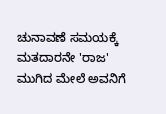ಚುನಾವಣೆ ಸಮಯಕ್ಕೆ ಮತದಾರನೇ 'ರಾಜ' ಮುಗಿದ ಮೇಲೆ ಅವನಿಗೆ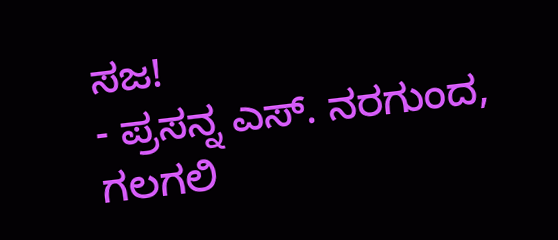ಸಜ!
- ಪ್ರಸನ್ನ ಎಸ್. ನರಗುಂದ,
ಗಲಗಲಿ